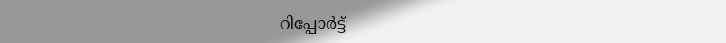റിപ്പോര്‍ട്ട്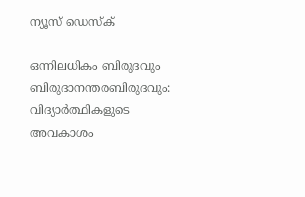ന്യൂസ് ഡെസ്ക്

ഒന്നിലധികം ബിരുദവും ബിരുദാനന്തരബിരുദവും: വിദ്യാര്‍ത്ഥികളുടെ അവകാശം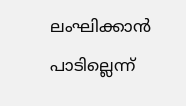ലംഘിക്കാന്‍ പാടില്ലെന്ന്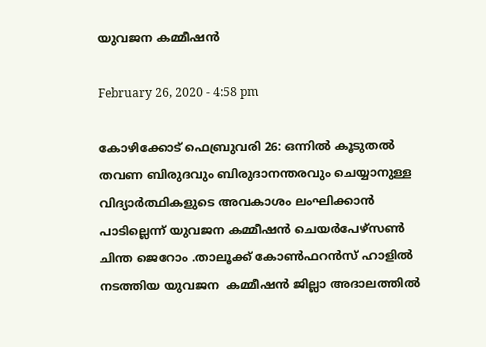യുവജന കമ്മീഷന്‍

February 26, 2020 - 4:58 pm

കോഴിക്കോട് ഫെബ്രുവരി 26: ഒന്നില്‍ കൂടുതല്‍ തവണ ബിരുദവും ബിരുദാനന്തരവും ചെയ്യാനുള്ള വിദ്യാര്‍ത്ഥികളുടെ അവകാശം ലംഘിക്കാന്‍ പാടില്ലെന്ന് യുവജന കമ്മീഷന്‍ ചെയര്‍പേഴ്‌സണ്‍ ചിന്ത ജെറോം .താലൂക്ക് കോണ്‍ഫറന്‍സ് ഹാളില്‍ നടത്തിയ യുവജന  കമ്മീഷന്‍ ജില്ലാ അദാലത്തില്‍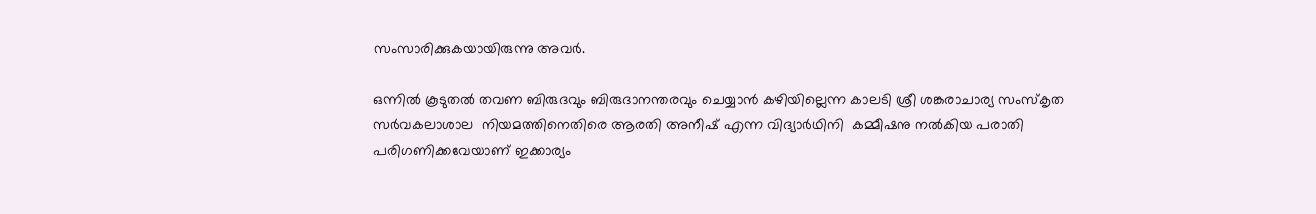സംസാരിക്കുകയായിരുന്നു അവര്‍.

ഒന്നില്‍ കൂടുതല്‍ തവണ ബിരുദവും ബിരുദാനന്തരവും ചെയ്യാന്‍ കഴിയില്ലെന്ന കാലടി ശ്രീ ശങ്കരാചാര്യ സംസ്‌കൃത സര്‍വകലാശാല  നിയമത്തിനെതിരെ ആരതി അനീഷ് എന്ന വിദ്യാര്‍ഥിനി  കമ്മീഷനു നല്‍കിയ പരാതി പരിഗണിക്കവേയാണ് ഇക്കാര്യം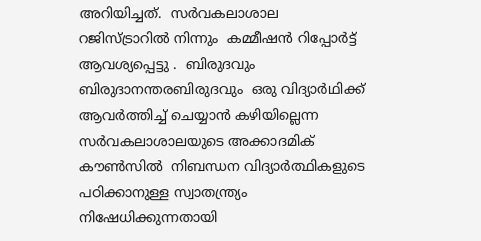അറിയിച്ചത്.  സര്‍വകലാശാല റജിസ്ട്രാറില്‍ നിന്നും  കമ്മീഷന്‍ റിപ്പോര്‍ട്ട് ആവശ്യപ്പെട്ടു .  ബിരുദവും ബിരുദാനന്തരബിരുദവും  ഒരു വിദ്യാര്‍ഥിക്ക് ആവര്‍ത്തിച്ച് ചെയ്യാന്‍ കഴിയില്ലെന്ന സര്‍വകലാശാലയുടെ അക്കാദമിക് കൗണ്‍സില്‍  നിബന്ധന വിദ്യാര്‍ത്ഥികളുടെ പഠിക്കാനുള്ള സ്വാതന്ത്ര്യം നിഷേധിക്കുന്നതായി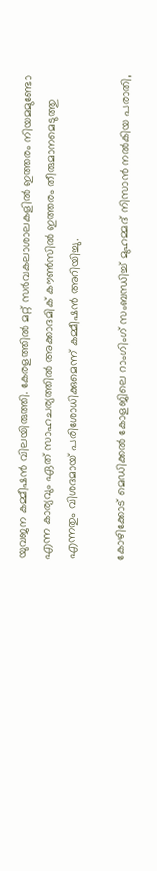യുവജന കമ്മീഷന്‍ വിലയിരുത്തി. കേരളത്തില്‍ മറ്റ് സര്‍വകലാശാലകളില്‍ ഇത്തരം നിയമമുണ്ടോ എന്ന കാര്യവും ഏത് സാഹചര്യത്തില്‍ അക്കാദമിക് കൗണ്‍സില്‍ ഇത്തരം തീരുമാനമെടുത്തു എന്നതും വിശദമായ് പരിശോധിക്കുമെന്ന് കമ്മീഷന്‍ അറിയിച്ചു.

കോഴിക്കോട് മെഡിക്കല്‍ കോളജിലെ റാംഗിംഗ് സംബന്ധിച്ച് മുഹമ്മദ് നിസാന്‍ നല്‍കിയ പരാതി,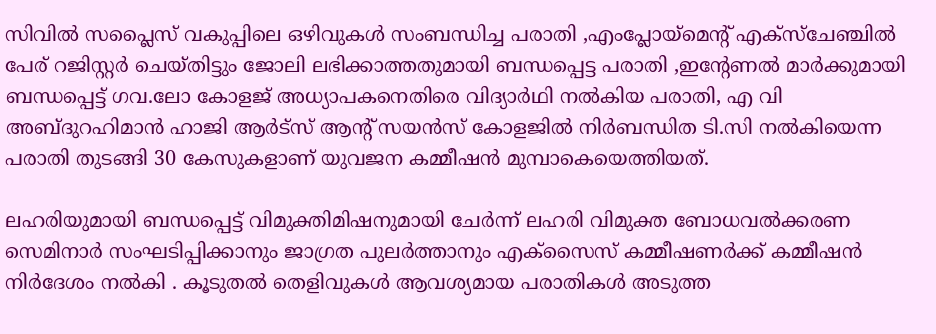സിവില്‍ സപ്ലൈസ് വകുപ്പിലെ ഒഴിവുകള്‍ സംബന്ധിച്ച പരാതി ,എംപ്ലോയ്‌മെന്റ് എക്‌സ്‌ചേഞ്ചില്‍ പേര് റജിസ്റ്റര്‍ ചെയ്തിട്ടും ജോലി ലഭിക്കാത്തതുമായി ബന്ധപ്പെട്ട പരാതി ,ഇന്റേണല്‍ മാര്‍ക്കുമായി ബന്ധപ്പെട്ട് ഗവ.ലോ കോളജ് അധ്യാപകനെതിരെ വിദ്യാര്‍ഥി നല്‍കിയ പരാതി, എ വി അബ്ദുറഹിമാന്‍ ഹാജി ആര്‍ട്‌സ് ആന്റ് സയന്‍സ് കോളജില്‍ നിര്‍ബന്ധിത ടി.സി നല്‍കിയെന്ന പരാതി തുടങ്ങി 30 കേസുകളാണ് യുവജന കമ്മീഷന്‍ മുമ്പാകെയെത്തിയത്.

ലഹരിയുമായി ബന്ധപ്പെട്ട് വിമുക്തിമിഷനുമായി ചേര്‍ന്ന് ലഹരി വിമുക്ത ബോധവല്‍ക്കരണ സെമിനാര്‍ സംഘടിപ്പിക്കാനും ജാഗ്രത പുലര്‍ത്താനും എക്‌സൈസ് കമ്മീഷണര്‍ക്ക് കമ്മീഷന്‍ നിര്‍ദേശം നല്‍കി . കൂടുതല്‍ തെളിവുകള്‍ ആവശ്യമായ പരാതികള്‍ അടുത്ത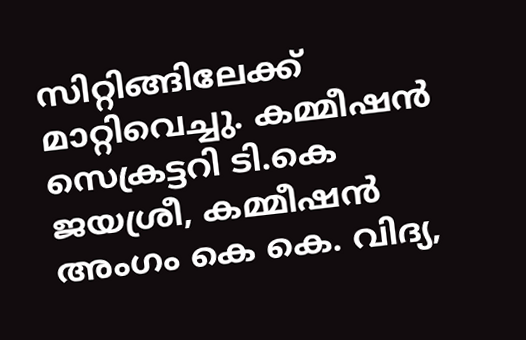സിറ്റിങ്ങിലേക്ക്  മാറ്റിവെച്ചു. കമ്മീഷന്‍ സെക്രട്ടറി ടി.കെ ജയശ്രീ, കമ്മീഷന്‍ അംഗം കെ കെ. വിദ്യ,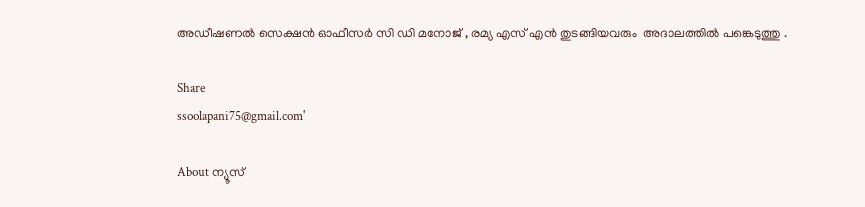അഡീഷണല്‍ സെക്ഷന്‍ ഓഫീസര്‍ സി ഡി മനോജ് , രമ്യ എസ് എന്‍ തുടങ്ങിയവരും  അദാലത്തില്‍ പങ്കെടുത്തു .

Share
ssoolapani75@gmail.com'

About ന്യൂസ്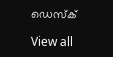ഡെസ്ക്

View all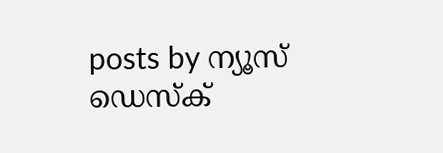posts by ന്യൂസ് ഡെസ്ക്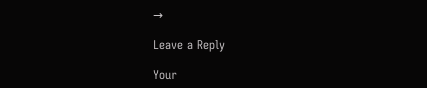→

Leave a Reply

Your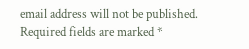email address will not be published. Required fields are marked *